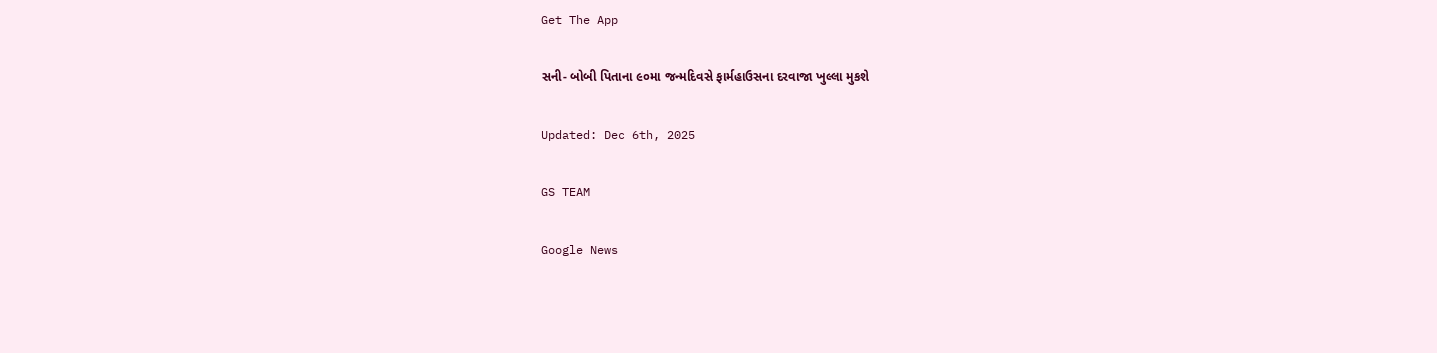Get The App

સની- બોબી પિતાના ૯૦મા જન્મદિવસે ફાર્મહાઉસના દરવાજા ખુલ્લા મુકશે

Updated: Dec 6th, 2025

GS TEAM

Google News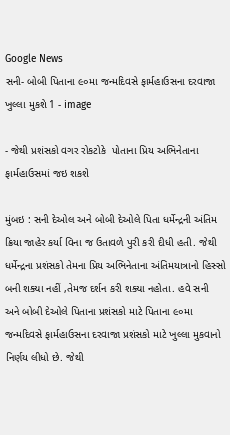Google News
સની- બોબી પિતાના ૯૦મા જન્મદિવસે ફાર્મહાઉસના દરવાજા ખુલ્લા મુકશે 1 - image

- જેથી પ્રશંસકો વગર રોકટોકે  પોતાના પ્રિય અભિનેતાના ફાર્મહાઉસમાં જઇ શકશે

મુંબઇ : સની દેઓલ અને બોબી દેઓલે પિતા ધર્મેન્દ્રની અંતિમ ક્રિયા જાહેર કર્યા વિના જ ઉતાવળે પુરી કરી દીધી હતી. જેથી ધર્મેન્દ્રના પ્રશંસકો તેમના પ્રિય અભિનેતાના અંતિમયાત્રાનો હિસ્સો બની શક્યા નહીં ,તેમજ દર્શન કરી શક્યા નહોતા. હવે સની  અને બોબી દેઓલે પિતાના પ્રશંસકો માટે પિતાના ૯૦મા જન્મદિવસે ફાર્મહાઉસના દરવાજા પ્રશંસકો માટે ખુલ્લા મુકવાનો નિર્ણય લીધો છે. જેથી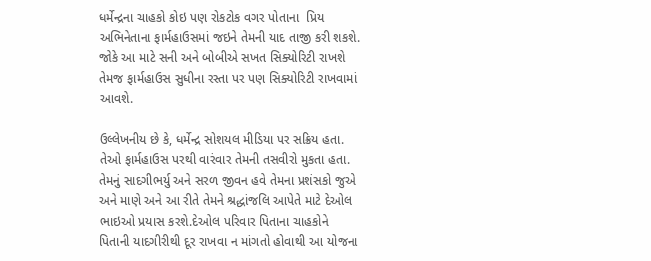ધર્મેન્દ્રના ચાહકો કોઇ પણ રોકટોક વગર પોતાના  પ્રિય અભિનેતાના ફાર્મહાઉસમાં જઇને તેમની યાદ તાજી કરી શકશે. જોકે આ માટે સની અને બોબીએ સખત સિક્યોરિટી રાખશે તેમજ ફાર્મહાઉસ સુધીના રસ્તા પર પણ સિક્યોરિટી રાખવામાં આવશે.

ઉલ્લેખનીય છે કે, ધર્મેન્દ્ર સોશયલ મીડિયા પર સક્રિય હતા. તેઓ ફાર્મહાઉસ પરથી વારંવાર તેમની તસવીરો મુકતા હતા. તેમનું સાદગીભર્યુ અને સરળ જીવન હવે તેમના પ્રશંસકો જુએ અને માણે અને આ રીતે તેમને શ્રદ્ધાંજલિ આપેતે માટે દેઓલ ભાઇઓ પ્રયાસ કરશે.દેઓલ પરિવાર પિતાના ચાહકોને પિતાની યાદગીરીથી દૂર રાખવા ન માંગતો હોવાથી આ યોજના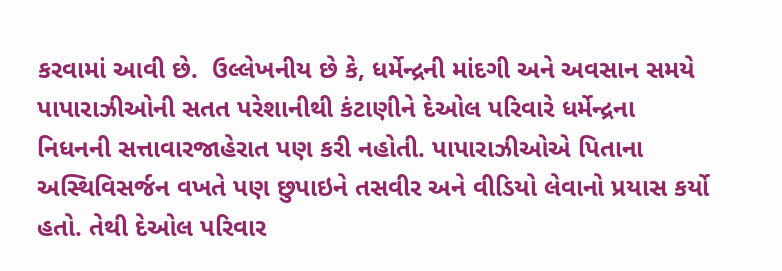કરવામાં આવી છે.  ઉલ્લેખનીય છે કે, ધર્મેન્દ્રની માંદગી અને અવસાન સમયે પાપારાઝીઓની સતત પરેશાનીથી કંટાણીને દેઓલ પરિવારે ધર્મેન્દ્રના નિધનની સત્તાવારજાહેરાત પણ કરી નહોતી. પાપારાઝીઓએ પિતાના અસ્થિવિસર્જન વખતે પણ છુપાઇને તસવીર અને વીડિયો લેવાનો પ્રયાસ કર્યો હતો. તેથી દેઓલ પરિવાર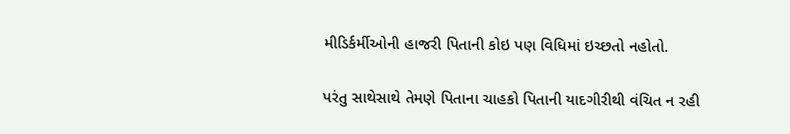મીડિર્કર્મીઓની હાજરી પિતાની કોઇ પણ વિધિમાં ઇચ્છતો નહોતો.

પરંતુ સાથેસાથે તેમણે પિતાના ચાહકો પિતાની યાદગીરીથી વંચિત ન રહી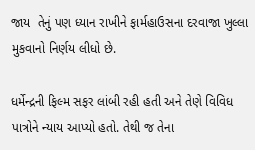જાય  તેનું પણ ધ્યાન રાખીને ફાર્મહાઉસના દરવાજા ખુલ્લા મુકવાનો નિર્ણય લીધો છે.

ધર્મેન્દ્રની ફિલ્મ સફર લાંબી રહી હતી અને તેણે વિવિધ પાત્રોને ન્યાય આપ્યો હતો. તેથી જ તેના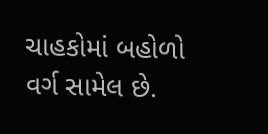ચાહકોમાં બહોળો વર્ગ સામેલ છે.